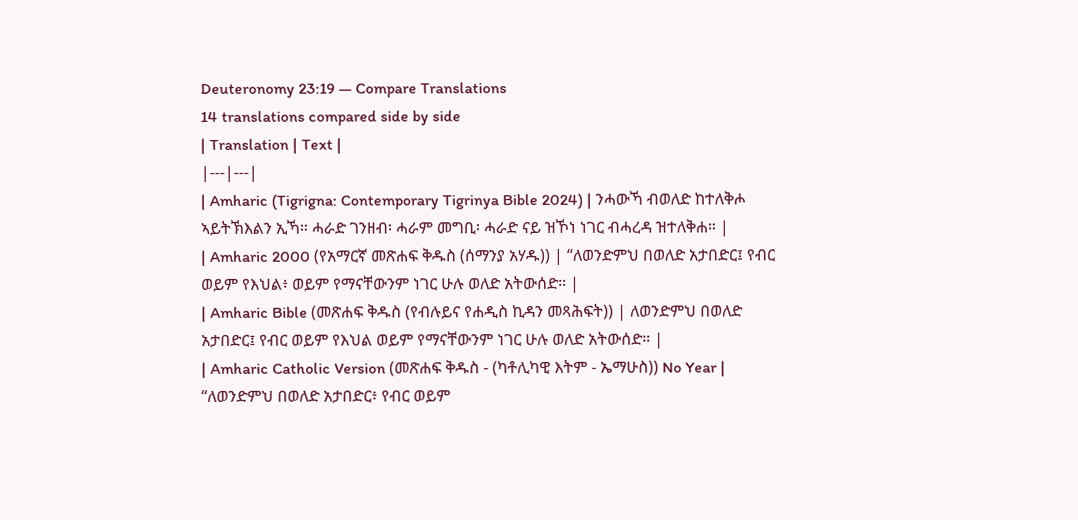Deuteronomy 23:19 — Compare Translations
14 translations compared side by side
| Translation | Text |
|---|---|
| Amharic (Tigrigna: Contemporary Tigrinya Bible 2024) | ንሓውኻ ብወለድ ከተለቅሖ ኣይትኽእልን ኢኻ። ሓራድ ገንዘብ፡ ሓራም መግቢ፡ ሓራድ ናይ ዝኾነ ነገር ብሓረዳ ዝተለቅሐ። |
| Amharic 2000 (የአማርኛ መጽሐፍ ቅዱስ (ሰማንያ አሃዱ)) | “ለወንድምህ በወለድ አታበድር፤ የብር ወይም የእህል፥ ወይም የማናቸውንም ነገር ሁሉ ወለድ አትውሰድ። |
| Amharic Bible (መጽሐፍ ቅዱስ (የብሉይና የሐዲስ ኪዳን መጻሕፍት)) | ለወንድምህ በወለድ አታበድር፤ የብር ወይም የእህል ወይም የማናቸውንም ነገር ሁሉ ወለድ አትውሰድ። |
| Amharic Catholic Version (መጽሐፍ ቅዱስ - (ካቶሊካዊ እትም - ኤማሁስ)) No Year | “ለወንድምህ በወለድ አታበድር፥ የብር ወይም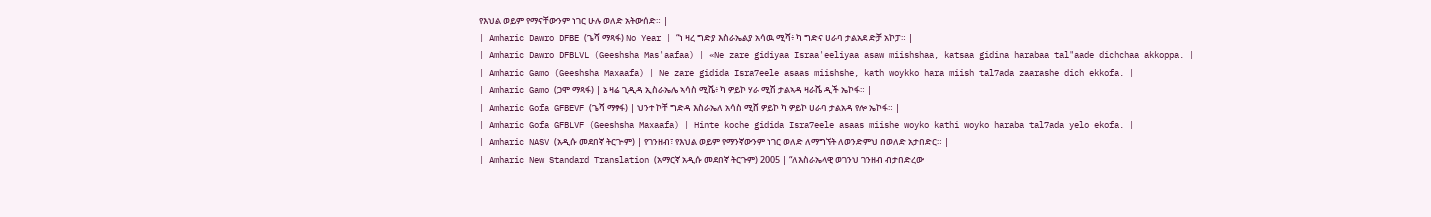የእህል ወይም የማናቸውንም ነገር ሁሉ ወለድ አትውሰድ። |
| Amharic Dawro DFBE (ጌሻ ማጻፋ) No Year | “ነ ዛረ ግድያ እስራኤልያ አሳዉ ሚሻ፥ ካ ግድና ሀራባ ታልአደ ድቻ አኮፓ። |
| Amharic Dawro DFBLVL (Geeshsha Mas'aafaa) | «Ne zare gidiyaa Israa'eeliyaa asaw miishshaa, katsaa gidina harabaa tal"aade dichchaa akkoppa. |
| Amharic Gamo (Geeshsha Maxaafa) | Ne zare gidida Isra7eele asaas miishshe, kath woykko hara miish tal7ada zaarashe dich ekkofa. |
| Amharic Gamo (ጋሞ ማጻፋ) | ኔ ዛሬ ጊዲዳ ኢስራኤሌ ኣሳስ ሚሼ፥ ካ ዎይኮ ሃራ ሚሽ ታልኣዳ ዛራሼ ዲች ኤኮፋ። |
| Amharic Gofa GFBEVF (ጌሻ ማፃፋ) | ህንተ ኮቸ ግድዳ እስራኤለ አሳስ ሚሸ ዎይኮ ካ ዎይኮ ሀራባ ታልአዳ የሎ ኤኮፋ። |
| Amharic Gofa GFBLVF (Geeshsha Maxaafa) | Hinte koche gidida Isra7eele asaas miishe woyko kathi woyko haraba tal7ada yelo ekofa. |
| Amharic NASV (አዲሱ መደበኛ ትርጒም) | የገንዘብ፣ የእህል ወይም የማንኛውንም ነገር ወለድ ለማግኘት ለወንድምህ በወለድ አታበድር። |
| Amharic New Standard Translation (አማርኛ አዲሱ መደበኛ ትርጉም) 2005 | “ለእስራኤላዊ ወገንህ ገንዘብ ብታበድረው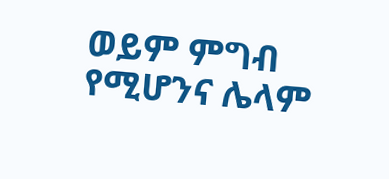ወይም ምግብ የሚሆንና ሌላም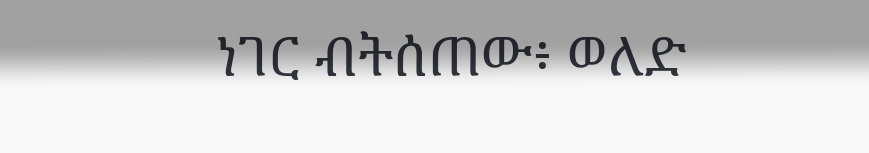ነገር ብትሰጠው፥ ወለድ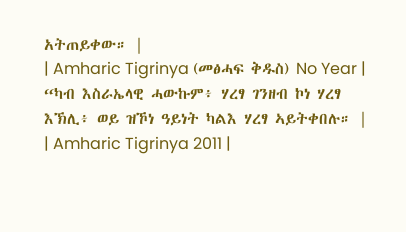አትጠይቀው። |
| Amharic Tigrinya (መፅሓፍ ቅዱስ) No Year | “ካብ እስራኤላዊ ሓውኩም፥ ሃረፃ ገንዘብ ኮነ ሃረፃ እኽሊ፥ ወይ ዝኾነ ዓይነት ካልእ ሃረፃ ኣይትቀበሉ። |
| Amharic Tigrinya 2011 |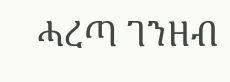ሓረጣ ገንዘብ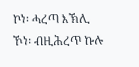ኮነ፡ ሓረጣ እኽሊ ኾነ፡ ብዚሕረጥ ኩሉ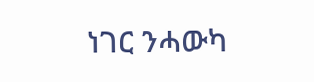ነገር ንሓውካ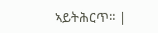ኣይትሕርጥ። |